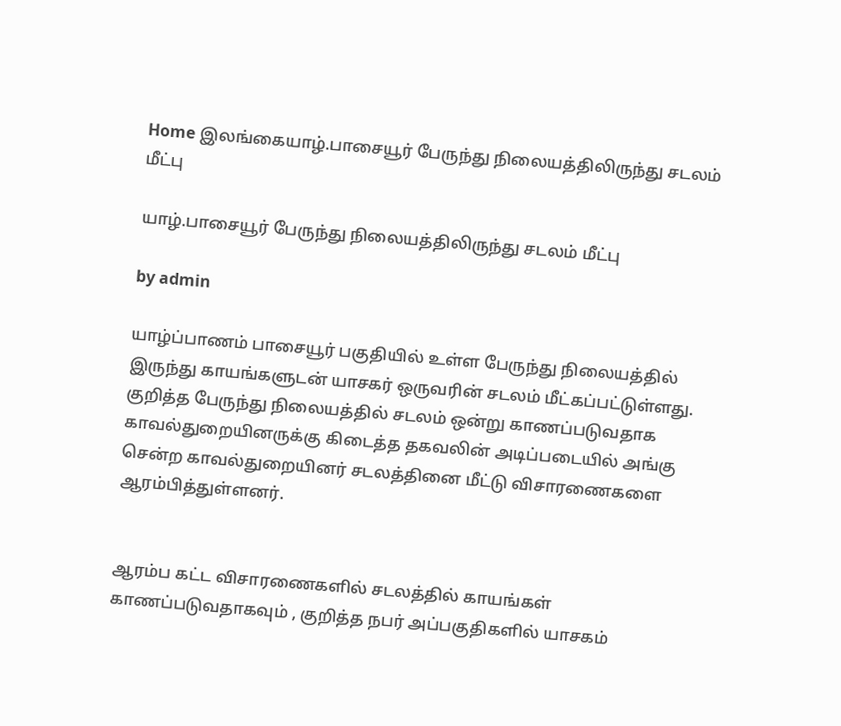Home இலங்கையாழ்.பாசையூர் பேருந்து நிலையத்திலிருந்து சடலம் மீட்பு

யாழ்.பாசையூர் பேருந்து நிலையத்திலிருந்து சடலம் மீட்பு

by admin

யாழ்ப்பாணம் பாசையூர் பகுதியில் உள்ள பேருந்து நிலையத்தில் இருந்து காயங்களுடன் யாசகர் ஒருவரின் சடலம் மீட்கப்பட்டுள்ளது. குறித்த பேருந்து நிலையத்தில் சடலம் ஒன்று காணப்படுவதாக காவல்துறையினருக்கு கிடைத்த தகவலின் அடிப்படையில் அங்கு சென்ற காவல்துறையினர் சடலத்தினை மீட்டு விசாரணைகளை ஆரம்பித்துள்ளனர்.


ஆரம்ப கட்ட விசாரணைகளில் சடலத்தில் காயங்கள் காணப்படுவதாகவும் , குறித்த நபர் அப்பகுதிகளில் யாசகம்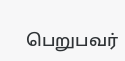பெறுபவர்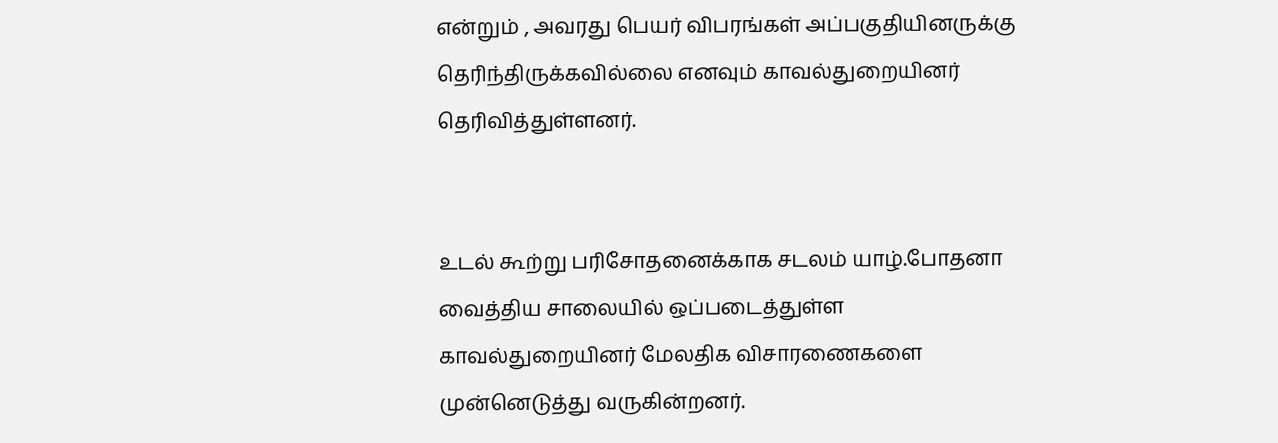என்றும் , அவரது பெயர் விபரங்கள் அப்பகுதியினருக்கு தெரிந்திருக்கவில்லை எனவும் காவல்துறையினர் தெரிவித்துள்ளனர்.


உடல் கூற்று பரிசோதனைக்காக சடலம் யாழ்.போதனா வைத்திய சாலையில் ஒப்படைத்துள்ள காவல்துறையினர் மேலதிக விசாரணைகளை முன்னெடுத்து வருகின்றனர்.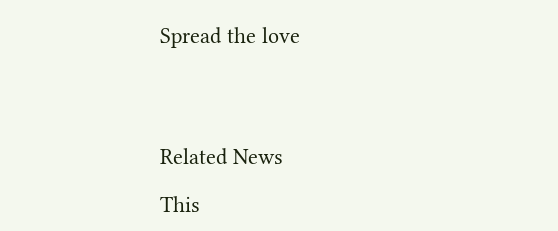Spread the love




Related News

This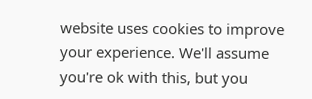website uses cookies to improve your experience. We'll assume you're ok with this, but you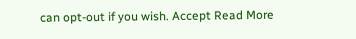can opt-out if you wish. Accept Read More